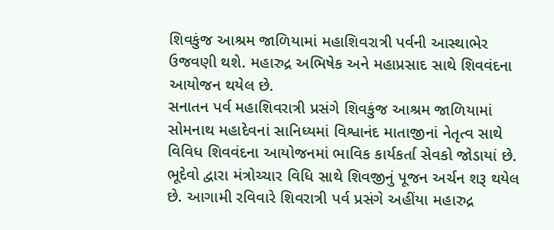શિવકુંજ આશ્રમ જાળિયામાં મહાશિવરાત્રી પર્વની આસ્થાભેર ઉજવણી થશે. મહારુદ્ર અભિષેક અને મહાપ્રસાદ સાથે શિવવંદના આયોજન થયેલ છે.
સનાતન પર્વ મહાશિવરાત્રી પ્રસંગે શિવકુંજ આશ્રમ જાળિયામાં સોમનાથ મહાદેવનાં સાનિધ્યમાં વિશ્વાનંદ માતાજીનાં નેતૃત્વ સાથે વિવિધ શિવવંદના આયોજનમાં ભાવિક કાર્યકર્તા સેવકો જોડાયાં છે.
ભૂદેવો દ્વારા મંત્રોચ્ચાર વિધિ સાથે શિવજીનું પૂજન અર્ચન શરૂ થયેલ છે. આગામી રવિવારે શિવરાત્રી પર્વ પ્રસંગે અહીંયા મહારુદ્ર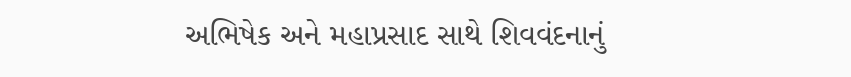અભિષેક અને મહાપ્રસાદ સાથે શિવવંદનાનું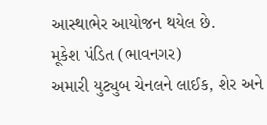આસ્થાભેર આયોજન થયેલ છે.
મૂકેશ પંડિત (ભાવનગર)
અમારી યુટ્યુબ ચેનલને લાઈક, શેર અને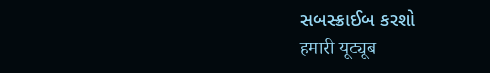સબસ્ક્રાઈબ કરશો
हमारी यूट्यूब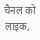चैनल को लाइक,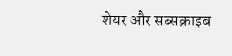शेयर और सब्सक्राइब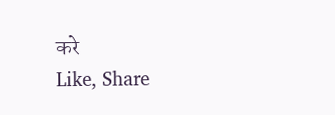करे
Like, Share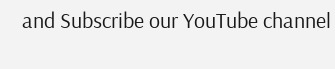and Subscribe our YouTube channel